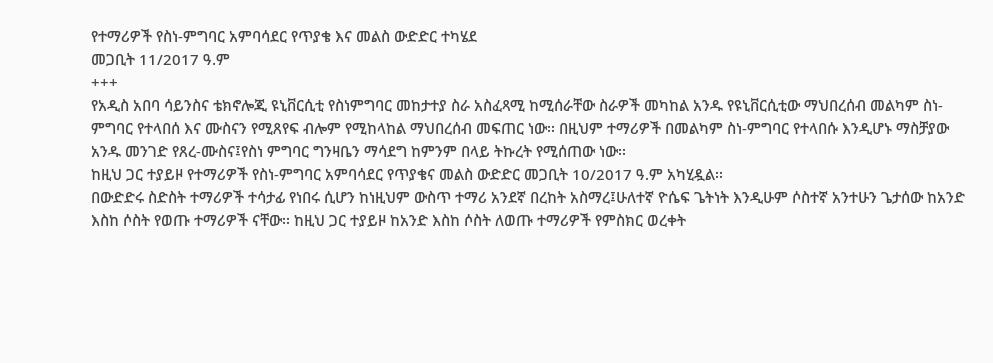የተማሪዎች የስነ-ምግባር አምባሳደር የጥያቄ እና መልስ ውድድር ተካሄደ
መጋቢት 11/2017 ዓ.ም
+++
የአዲስ አበባ ሳይንስና ቴክኖሎጂ ዩኒቨርሲቲ የስነምግባር መከታተያ ስራ አስፈጻሚ ከሚሰራቸው ስራዎች መካከል አንዱ የዩኒቨርሲቲው ማህበረሰብ መልካም ስነ-ምግባር የተላበሰ እና ሙስናን የሚጸየፍ ብሎም የሚከላከል ማህበረሰብ መፍጠር ነው፡፡ በዚህም ተማሪዎች በመልካም ስነ-ምግባር የተላበሱ እንዲሆኑ ማስቻያው አንዱ መንገድ የጸረ-ሙስና፤የስነ ምግባር ግንዛቤን ማሳደግ ከምንም በላይ ትኩረት የሚሰጠው ነው፡፡
ከዚህ ጋር ተያይዞ የተማሪዎች የስነ-ምግባር አምባሳደር የጥያቄና መልስ ውድድር መጋቢት 10/2017 ዓ.ም አካሂዷል፡፡
በውድድሩ ስድስት ተማሪዎች ተሳታፊ የነበሩ ሲሆን ከነዚህም ውስጥ ተማሪ አንደኛ በረከት አስማረ፤ሁለተኛ ዮሴፍ ጌትነት እንዲሁም ሶስተኛ አንተሁን ጌታሰው ከአንድ እስከ ሶስት የወጡ ተማሪዎች ናቸው፡፡ ከዚህ ጋር ተያይዞ ከአንድ እስከ ሶስት ለወጡ ተማሪዎች የምስክር ወረቀት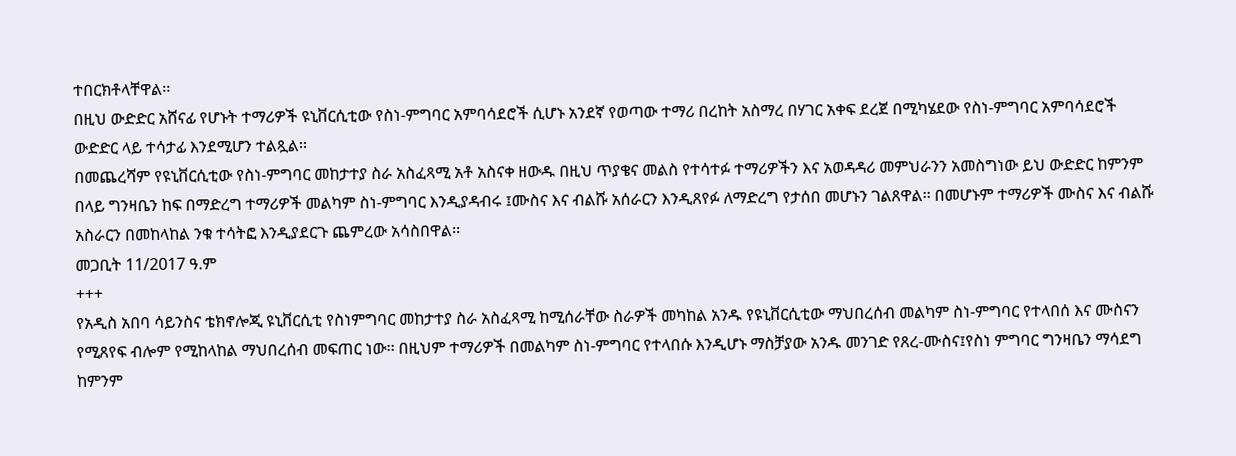ተበርክቶላቸዋል፡፡
በዚህ ውድድር አሸናፊ የሆኑት ተማሪዎች ዩኒቨርሲቲው የስነ-ምግባር አምባሳደሮች ሲሆኑ አንደኛ የወጣው ተማሪ በረከት አስማረ በሃገር አቀፍ ደረጀ በሚካሄደው የስነ-ምግባር አምባሳደሮች ውድድር ላይ ተሳታፊ እንደሚሆን ተልጿል፡፡
በመጨረሻም የዩኒቨርሲቲው የስነ-ምግባር መከታተያ ስራ አስፈጻሚ አቶ አስናቀ ዘውዱ በዚህ ጥያቄና መልስ የተሳተፉ ተማሪዎችን እና አወዳዳሪ መምህራንን አመስግነው ይህ ውድድር ከምንም በላይ ግንዛቤን ከፍ በማድረግ ተማሪዎች መልካም ስነ-ምግባር እንዲያዳብሩ ፤ሙስና እና ብልሹ አሰራርን እንዲጸየፉ ለማድረግ የታሰበ መሆኑን ገልጸዋል፡፡ በመሆኑም ተማሪዎች ሙስና እና ብልሹ አስራርን በመከላከል ንቁ ተሳትፎ እንዲያደርጉ ጨምረው አሳስበዋል፡፡
መጋቢት 11/2017 ዓ.ም
+++
የአዲስ አበባ ሳይንስና ቴክኖሎጂ ዩኒቨርሲቲ የስነምግባር መከታተያ ስራ አስፈጻሚ ከሚሰራቸው ስራዎች መካከል አንዱ የዩኒቨርሲቲው ማህበረሰብ መልካም ስነ-ምግባር የተላበሰ እና ሙስናን የሚጸየፍ ብሎም የሚከላከል ማህበረሰብ መፍጠር ነው፡፡ በዚህም ተማሪዎች በመልካም ስነ-ምግባር የተላበሱ እንዲሆኑ ማስቻያው አንዱ መንገድ የጸረ-ሙስና፤የስነ ምግባር ግንዛቤን ማሳደግ ከምንም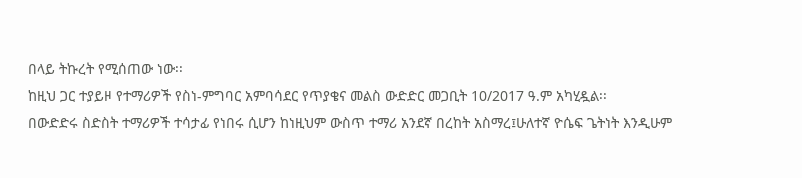በላይ ትኩረት የሚሰጠው ነው፡፡
ከዚህ ጋር ተያይዞ የተማሪዎች የስነ-ምግባር አምባሳደር የጥያቄና መልስ ውድድር መጋቢት 10/2017 ዓ.ም አካሂዷል፡፡
በውድድሩ ስድስት ተማሪዎች ተሳታፊ የነበሩ ሲሆን ከነዚህም ውስጥ ተማሪ አንደኛ በረከት አስማረ፤ሁለተኛ ዮሴፍ ጌትነት እንዲሁም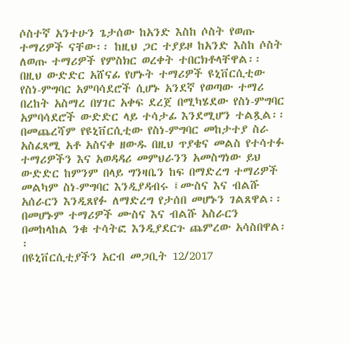ሶስተኛ አንተሁን ጌታሰው ከአንድ እስከ ሶስት የወጡ ተማሪዎች ናቸው፡፡ ከዚህ ጋር ተያይዞ ከአንድ እስከ ሶስት ለወጡ ተማሪዎች የምስክር ወረቀት ተበርክቶላቸዋል፡፡
በዚህ ውድድር አሸናፊ የሆኑት ተማሪዎች ዩኒቨርሲቲው የስነ-ምግባር አምባሳደሮች ሲሆኑ አንደኛ የወጣው ተማሪ በረከት አስማረ በሃገር አቀፍ ደረጀ በሚካሄደው የስነ-ምግባር አምባሳደሮች ውድድር ላይ ተሳታፊ እንደሚሆን ተልጿል፡፡
በመጨረሻም የዩኒቨርሲቲው የስነ-ምግባር መከታተያ ስራ አስፈጻሚ አቶ አስናቀ ዘውዱ በዚህ ጥያቄና መልስ የተሳተፉ ተማሪዎችን እና አወዳዳሪ መምህራንን አመስግነው ይህ ውድድር ከምንም በላይ ግንዛቤን ከፍ በማድረግ ተማሪዎች መልካም ስነ-ምግባር እንዲያዳብሩ ፤ሙስና እና ብልሹ አሰራርን እንዲጸየፉ ለማድረግ የታሰበ መሆኑን ገልጸዋል፡፡ በመሆኑም ተማሪዎች ሙስና እና ብልሹ አስራርን በመከላከል ንቁ ተሳትፎ እንዲያደርጉ ጨምረው አሳስበዋል፡፡
በዩኒቨርሲቲያችን አርብ መጋቢት 12/2017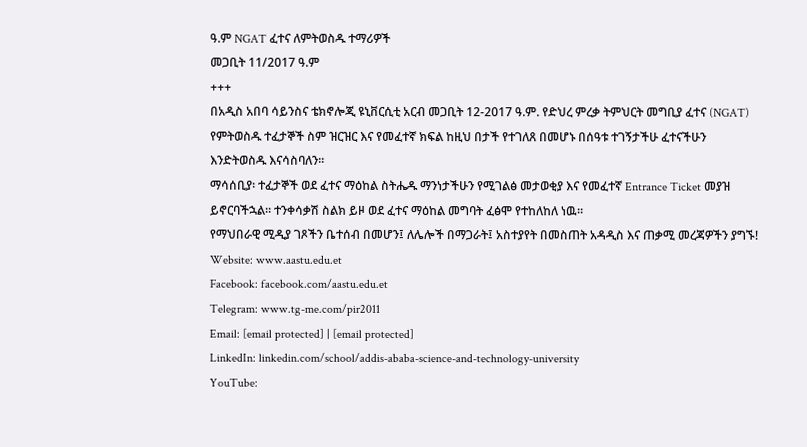ዓ.ም NGAT ፈተና ለምትወስዱ ተማሪዎች
መጋቢት 11/2017 ዓ.ም
+++
በአዲስ አበባ ሳይንስና ቴክኖሎጂ ዩኒቨርሲቲ አርብ መጋቢት 12-2017 ዓ.ም. የድህረ ምረቃ ትምህርት መግቢያ ፈተና (NGAT) የምትወስዱ ተፈታኞች ስም ዝርዝር እና የመፈተኛ ክፍል ከዚህ በታች የተገለጸ በመሆኑ በሰዓቱ ተገኝታችሁ ፈተናችሁን እንድትወስዱ እናሳስባለን፡፡
ማሳሰቢያ፡ ተፈታኞች ወደ ፈተና ማዕከል ስትሔዱ ማንነታችሁን የሚገልፅ መታወቂያ እና የመፈተኛ Entrance Ticket መያዝ ይኖርባችኋል። ተንቀሳቃሽ ስልክ ይዞ ወደ ፈተና ማዕከል መግባት ፈፅሞ የተከለከለ ነዉ።
የማህበራዊ ሚዲያ ገጾችን ቤተሰብ በመሆን፤ ለሌሎች በማጋራት፤ አስተያየት በመስጠት አዳዲስ እና ጠቃሚ መረጃዎችን ያግኙ!
Website: www.aastu.edu.et
Facebook: facebook.com/aastu.edu.et
Telegram: www.tg-me.com/pir2011
Email: [email protected] | [email protected]
LinkedIn: linkedin.com/school/addis-ababa-science-and-technology-university
YouTube: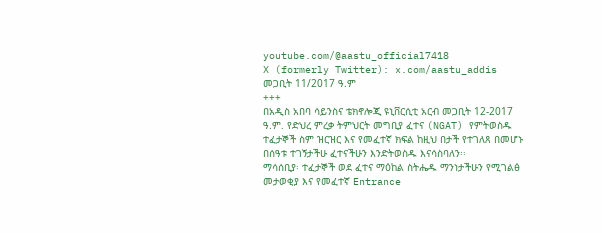youtube.com/@aastu_official7418
X (formerly Twitter): x.com/aastu_addis
መጋቢት 11/2017 ዓ.ም
+++
በአዲስ አበባ ሳይንስና ቴክኖሎጂ ዩኒቨርሲቲ አርብ መጋቢት 12-2017 ዓ.ም. የድህረ ምረቃ ትምህርት መግቢያ ፈተና (NGAT) የምትወስዱ ተፈታኞች ስም ዝርዝር እና የመፈተኛ ክፍል ከዚህ በታች የተገለጸ በመሆኑ በሰዓቱ ተገኝታችሁ ፈተናችሁን እንድትወስዱ እናሳስባለን፡፡
ማሳሰቢያ፡ ተፈታኞች ወደ ፈተና ማዕከል ስትሔዱ ማንነታችሁን የሚገልፅ መታወቂያ እና የመፈተኛ Entrance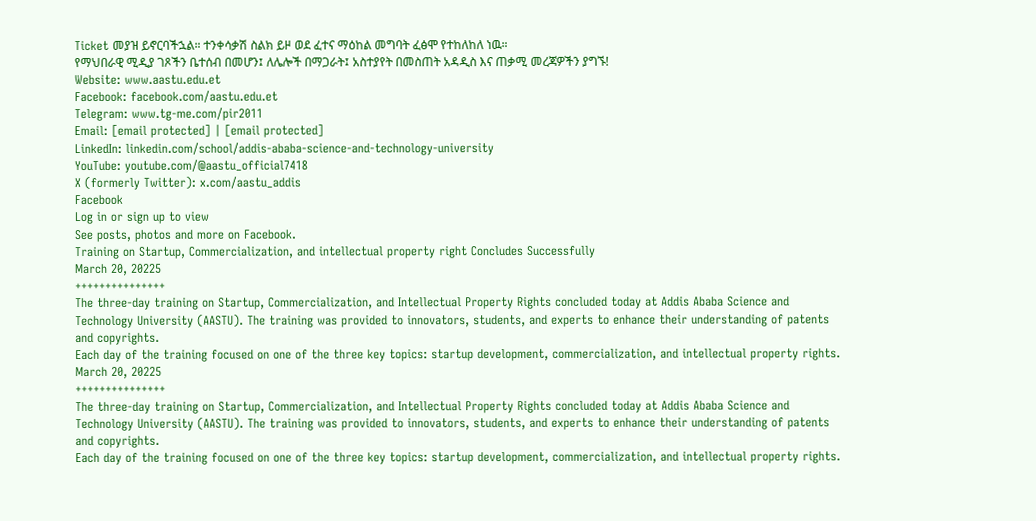Ticket መያዝ ይኖርባችኋል። ተንቀሳቃሽ ስልክ ይዞ ወደ ፈተና ማዕከል መግባት ፈፅሞ የተከለከለ ነዉ።
የማህበራዊ ሚዲያ ገጾችን ቤተሰብ በመሆን፤ ለሌሎች በማጋራት፤ አስተያየት በመስጠት አዳዲስ እና ጠቃሚ መረጃዎችን ያግኙ!
Website: www.aastu.edu.et
Facebook: facebook.com/aastu.edu.et
Telegram: www.tg-me.com/pir2011
Email: [email protected] | [email protected]
LinkedIn: linkedin.com/school/addis-ababa-science-and-technology-university
YouTube: youtube.com/@aastu_official7418
X (formerly Twitter): x.com/aastu_addis
Facebook
Log in or sign up to view
See posts, photos and more on Facebook.
Training on Startup, Commercialization, and intellectual property right Concludes Successfully
March 20, 20225
+++++++++++++++
The three-day training on Startup, Commercialization, and Intellectual Property Rights concluded today at Addis Ababa Science and Technology University (AASTU). The training was provided to innovators, students, and experts to enhance their understanding of patents and copyrights.
Each day of the training focused on one of the three key topics: startup development, commercialization, and intellectual property rights.
March 20, 20225
+++++++++++++++
The three-day training on Startup, Commercialization, and Intellectual Property Rights concluded today at Addis Ababa Science and Technology University (AASTU). The training was provided to innovators, students, and experts to enhance their understanding of patents and copyrights.
Each day of the training focused on one of the three key topics: startup development, commercialization, and intellectual property rights.